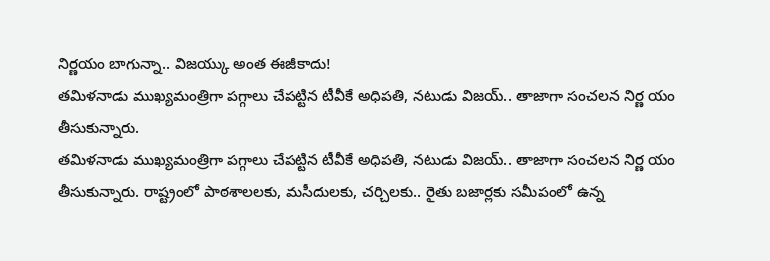నిర్ణయం బాగున్నా.. విజయ్కు అంత ఈజీకాదు!
తమిళనాడు ముఖ్యమంత్రిగా పగ్గాలు చేపట్టిన టీవీకే అధిపతి, నటుడు విజయ్.. తాజాగా సంచలన నిర్ణ యం తీసుకున్నారు.
తమిళనాడు ముఖ్యమంత్రిగా పగ్గాలు చేపట్టిన టీవీకే అధిపతి, నటుడు విజయ్.. తాజాగా సంచలన నిర్ణ యం తీసుకున్నారు. రాష్ట్రంలో పాఠశాలలకు, మసీదులకు, చర్చిలకు.. రైతు బజార్లకు సమీపంలో ఉన్న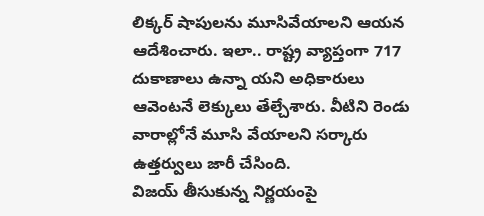లిక్కర్ షాపులను మూసివేయాలని ఆయన ఆదేశించారు. ఇలా.. రాష్ట్ర వ్యాప్తంగా 717 దుకాణాలు ఉన్నా యని అధికారులు ఆవెంటనే లెక్కులు తేల్చేశారు. వీటిని రెండు వారాల్లోనే మూసి వేయాలని సర్కారు ఉత్తర్వులు జారీ చేసింది.
విజయ్ తీసుకున్న నిర్ణయంపై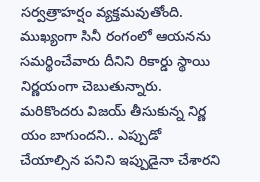సర్వత్రాహర్షం వ్యక్తమవుతోంది. ముఖ్యంగా సినీ రంగంలో ఆయనను సమర్థించేవారు దీనిని రికార్డు స్థాయి నిర్ణయంగా చెబుతున్నారు. మరికొందరు విజయ్ తీసుకున్న నిర్ణ యం బాగుందని.. ఎప్పుడో చేయాల్సిన పనిని ఇప్పుడైనా చేశారని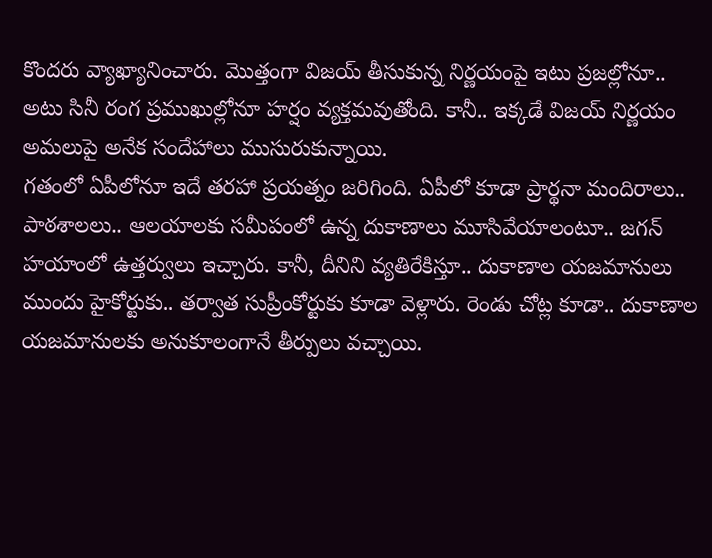కొందరు వ్యాఖ్యానించారు. మొత్తంగా విజయ్ తీసుకున్న నిర్ణయంపై ఇటు ప్రజల్లోనూ.. అటు సినీ రంగ ప్రముఖుల్లోనూ హర్షం వ్యక్తమవుతోంది. కానీ.. ఇక్కడే విజయ్ నిర్ణయం అమలుపై అనేక సందేహాలు ముసురుకున్నాయి.
గతంలో ఏపీలోనూ ఇదే తరహా ప్రయత్నం జరిగింది. ఏపీలో కూడా ప్రార్థనా మందిరాలు.. పాఠశాలలు.. ఆలయాలకు సమీపంలో ఉన్న దుకాణాలు మూసివేయాలంటూ.. జగన్ హయాంలో ఉత్తర్వులు ఇచ్చారు. కానీ, దీనిని వ్యతిరేకిస్తూ.. దుకాణాల యజమానులు ముందు హైకోర్టుకు.. తర్వాత సుప్రీంకోర్టుకు కూడా వెళ్లారు. రెండు చోట్ల కూడా.. దుకాణాల యజమానులకు అనుకూలంగానే తీర్పులు వచ్చాయి.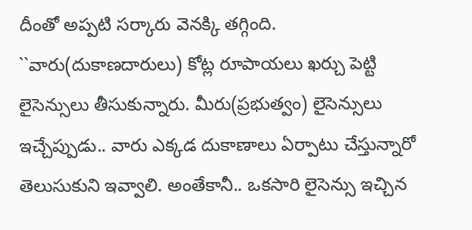దీంతో అప్పటి సర్కారు వెనక్కి తగ్గింది.
``వారు(దుకాణదారులు) కోట్ల రూపాయలు ఖర్చు పెట్టి లైసెన్సులు తీసుకున్నారు. మీరు(ప్రభుత్వం) లైసెన్సులు ఇచ్చేప్పుడు.. వారు ఎక్కడ దుకాణాలు ఏర్పాటు చేస్తున్నారో తెలుసుకుని ఇవ్వాలి. అంతేకానీ.. ఒకసారి లైసెన్సు ఇచ్చిన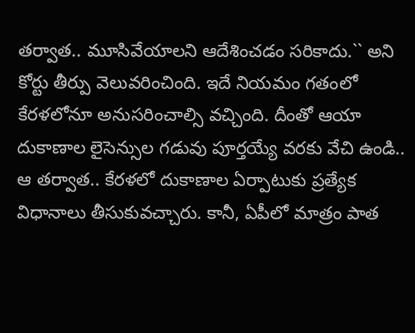తర్వాత.. మూసివేయాలని ఆదేశించడం సరికాదు.`` అని కోర్టు తీర్పు వెలువరించింది. ఇదే నియమం గతంలో కేరళలోనూ అనుసరించాల్సి వచ్చింది. దీంతో ఆయా దుకాణాల లైసెన్సుల గడువు పూర్తయ్యే వరకు వేచి ఉండి.. ఆ తర్వాత.. కేరళలో దుకాణాల ఏర్పాటుకు ప్రత్యేక విధానాలు తీసుకువచ్చారు. కానీ, ఏపీలో మాత్రం పాత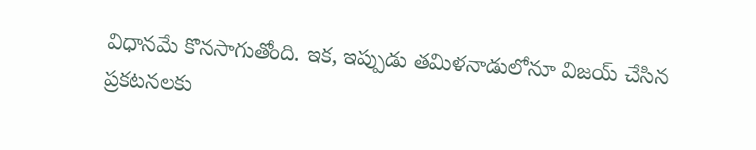విధానమే కొనసాగుతోంది. ఇక, ఇప్పుడు తమిళనాడులోనూ విజయ్ చేసిన ప్రకటనలకు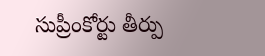సుప్రీంకోర్టు తీర్పు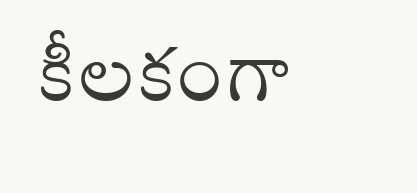కీలకంగా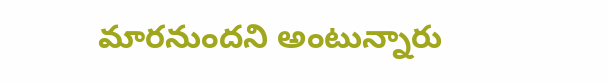మారనుందని అంటున్నారు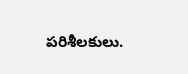పరిశీలకులు.